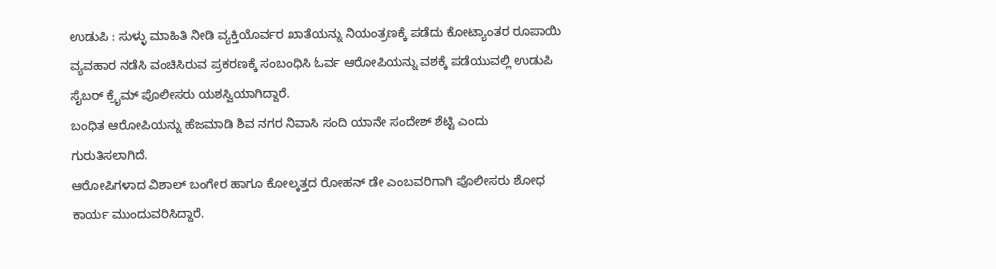ಉಡುಪಿ : ಸುಳ್ಳು ಮಾಹಿತಿ ನೀಡಿ ವ್ಯಕ್ತಿಯೊರ್ವರ ಖಾತೆಯನ್ನು ನಿಯಂತ್ರಣಕ್ಕೆ ಪಡೆದು ಕೋಟ್ಯಾಂತರ ರೂಪಾಯಿ ವ್ಯವಹಾರ ನಡೆಸಿ ವಂಚಿಸಿರುವ ಪ್ರಕರಣಕ್ಕೆ ಸಂಬಂಧಿಸಿ ಓರ್ವ ಆರೋಪಿಯನ್ನು ವಶಕ್ಕೆ ಪಡೆಯುವಲ್ಲಿ ಉಡುಪಿ ಸೈಬರ್ ಕ್ರೈಮ್ ಪೊಲೀಸರು ಯಶಸ್ವಿಯಾಗಿದ್ದಾರೆ.
ಬಂಧಿತ ಆರೋಪಿಯನ್ನು ಹೆಜಮಾಡಿ ಶಿವ ನಗರ ನಿವಾಸಿ ಸಂದಿ ಯಾನೇ ಸಂದೇಶ್ ಶೆಟ್ಟಿ ಎಂದು ಗುರುತಿಸಲಾಗಿದೆ.
ಆರೋಪಿಗಳಾದ ವಿಶಾಲ್ ಬಂಗೇರ ಹಾಗೂ ಕೋಲ್ಕತ್ತದ ರೋಹನ್ ಡೇ ಎಂಬವರಿಗಾಗಿ ಪೊಲೀಸರು ಶೋಧ ಕಾರ್ಯ ಮುಂದುವರಿಸಿದ್ದಾರೆ.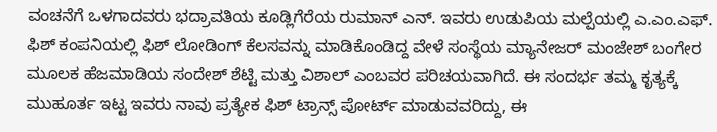ವಂಚನೆಗೆ ಒಳಗಾದವರು ಭದ್ರಾವತಿಯ ಕೂಡ್ಲಿಗೆರೆಯ ರುಮಾನ್ ಎನ್. ಇವರು ಉಡುಪಿಯ ಮಲ್ಪೆಯಲ್ಲಿ ಎ.ಎಂ.ಎಫ್. ಫಿಶ್ ಕಂಪನಿಯಲ್ಲಿ ಫಿಶ್ ಲೋಡಿಂಗ್ ಕೆಲಸವನ್ನು ಮಾಡಿಕೊಂಡಿದ್ದ ವೇಳೆ ಸಂಸ್ಥೆಯ ಮ್ಯಾನೇಜರ್ ಮಂಜೇಶ್ ಬಂಗೇರ ಮೂಲಕ ಹೆಜಮಾಡಿಯ ಸಂದೇಶ್ ಶೆಟ್ಟಿ ಮತ್ತು ವಿಶಾಲ್ ಎಂಬವರ ಪರಿಚಯವಾಗಿದೆ. ಈ ಸಂದರ್ಭ ತಮ್ಮ ಕೃತ್ಯಕ್ಕೆ ಮುಹೂರ್ತ ಇಟ್ಟ ಇವರು ನಾವು ಪ್ರತ್ಯೇಕ ಫಿಶ್ ಟ್ರಾನ್ಸ್ ಪೋರ್ಟ್ ಮಾಡುವವರಿದ್ದು, ಈ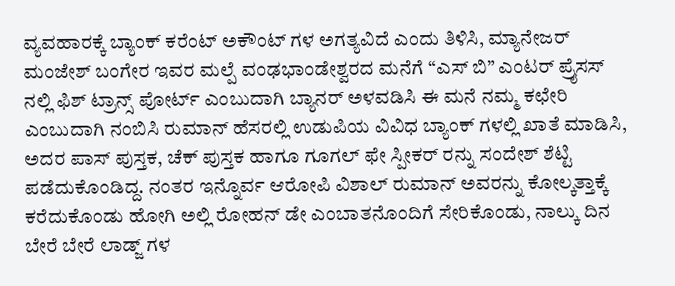ವ್ಯವಹಾರಕ್ಕೆ ಬ್ಯಾಂಕ್ ಕರೆಂಟ್ ಅಕೌಂಟ್ ಗಳ ಅಗತ್ಯವಿದೆ ಎಂದು ತಿಳಿಸಿ, ಮ್ಯಾನೇಜರ್ ಮಂಜೇಶ್ ಬಂಗೇರ ಇವರ ಮಲ್ಪೆ ವಂಢಭಾಂಡೇಶ್ವರದ ಮನೆಗೆ “ಎಸ್ ಬಿ” ಎಂಟರ್ ಪ್ರೈಸಸ್ ನಲ್ಲಿ ಫಿಶ್ ಟ್ರಾನ್ಸ್ ಪೋರ್ಟ್ ಎಂಬುದಾಗಿ ಬ್ಯಾನರ್ ಅಳವಡಿಸಿ ಈ ಮನೆ ನಮ್ಮ ಕಛೇರಿ ಎಂಬುದಾಗಿ ನಂಬಿಸಿ ರುಮಾನ್ ಹೆಸರಲ್ಲಿ ಉಡುಪಿಯ ವಿವಿಧ ಬ್ಯಾಂಕ್ ಗಳಲ್ಲಿ ಖಾತೆ ಮಾಡಿಸಿ, ಅದರ ಪಾಸ್ ಪುಸ್ತಕ, ಚೆಕ್ ಪುಸ್ತಕ ಹಾಗೂ ಗೂಗಲ್ ಫೇ ಸ್ಪೀಕರ್ ರನ್ನು ಸಂದೇಶ್ ಶೆಟ್ಟಿ ಪಡೆದುಕೊಂಡಿದ್ದ. ನಂತರ ಇನ್ನೊರ್ವ ಆರೋಪಿ ವಿಶಾಲ್ ರುಮಾನ್ ಅವರನ್ನು ಕೋಲ್ಕತ್ತಾಕ್ಕೆ ಕರೆದುಕೊಂಡು ಹೋಗಿ ಅಲ್ಲಿ ರೋಹನ್ ಡೇ ಎಂಬಾತನೊಂದಿಗೆ ಸೇರಿಕೊಂಡು, ನಾಲ್ಕು ದಿನ ಬೇರೆ ಬೇರೆ ಲಾಡ್ಜ್ ಗಳ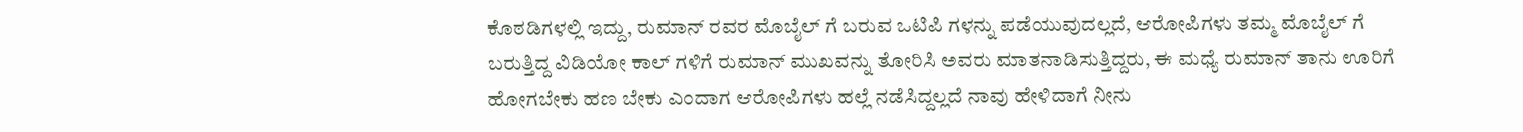ಕೊಠಡಿಗಳಲ್ಲಿ ಇದ್ದು, ರುಮಾನ್ ರವರ ಮೊಬೈಲ್ ಗೆ ಬರುವ ಒಟಿಪಿ ಗಳನ್ನು ಪಡೆಯುವುದಲ್ಲದೆ, ಆರೋಪಿಗಳು ತಮ್ಮ ಮೊಬೈಲ್ ಗೆ ಬರುತ್ತಿದ್ದ ವಿಡಿಯೋ ಕಾಲ್ ಗಳಿಗೆ ರುಮಾನ್ ಮುಖವನ್ನು ತೋರಿಸಿ ಅವರು ಮಾತನಾಡಿಸುತ್ತಿದ್ದರು, ಈ ಮಧ್ಯೆ ರುಮಾನ್ ತಾನು ಊರಿಗೆ ಹೋಗಬೇಕು ಹಣ ಬೇಕು ಎಂದಾಗ ಆರೋಪಿಗಳು ಹಲ್ಲೆ ನಡೆಸಿದ್ದಲ್ಲದೆ ನಾವು ಹೇಳಿದಾಗೆ ನೀನು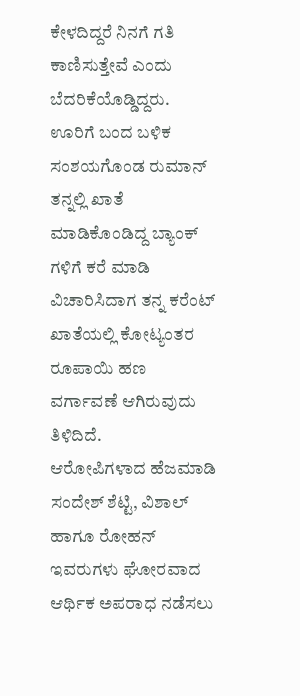ಕೇಳದಿದ್ದರೆ ನಿನಗೆ ಗತಿ ಕಾಣಿಸುತ್ತೇವೆ ಎಂದು ಬೆದರಿಕೆಯೊಡ್ಡಿದ್ದರು.
ಊರಿಗೆ ಬಂದ ಬಳಿಕ ಸಂಶಯಗೊಂಡ ರುಮಾನ್ ತನ್ನಲ್ಲಿ ಖಾತೆ ಮಾಡಿಕೊಂಡಿದ್ದ ಬ್ಯಾಂಕ್ ಗಳಿಗೆ ಕರೆ ಮಾಡಿ ವಿಚಾರಿಸಿದಾಗ ತನ್ನ ಕರೆಂಟ್ ಖಾತೆಯಲ್ಲಿ ಕೋಟ್ಯಂತರ ರೂಪಾಯಿ ಹಣ ವರ್ಗಾವಣೆ ಆಗಿರುವುದು ತಿಳಿದಿದೆ.
ಆರೋಪಿಗಳಾದ ಹೆಜಮಾಡಿ ಸಂದೇಶ್ ಶೆಟ್ಟಿ, ವಿಶಾಲ್ ಹಾಗೂ ರೋಹನ್ ಇವರುಗಳು ಘೋರವಾದ ಆರ್ಥಿಕ ಅಪರಾಧ ನಡೆಸಲು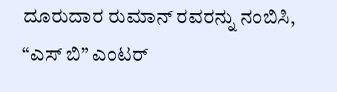ದೂರುದಾರ ರುಮಾನ್ ರವರನ್ನು ನಂಬಿಸಿ, “ಎಸ್ ಬಿ” ಎಂಟರ್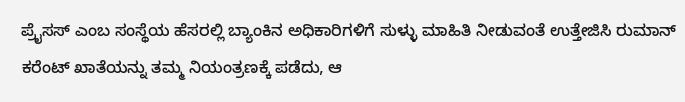ಪ್ರೈಸಸ್ ಎಂಬ ಸಂಸ್ಥೆಯ ಹೆಸರಲ್ಲಿ ಬ್ಯಾಂಕಿನ ಅಧಿಕಾರಿಗಳಿಗೆ ಸುಳ್ಳು ಮಾಹಿತಿ ನೀಡುವಂತೆ ಉತ್ತೇಜಿಸಿ ರುಮಾನ್ ಕರೆಂಟ್ ಖಾತೆಯನ್ನು ತಮ್ಮ ನಿಯಂತ್ರಣಕ್ಕೆ ಪಡೆದು, ಆ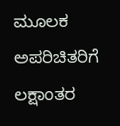ಮೂಲಕ ಅಪರಿಚಿತರಿಗೆ ಲಕ್ಷಾಂತರ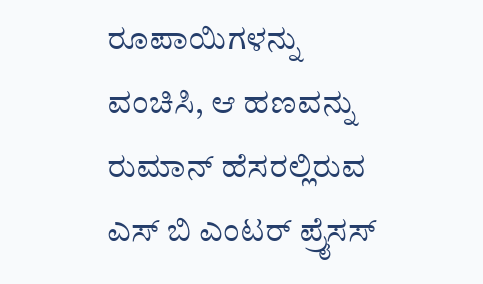ರೂಪಾಯಿಗಳನ್ನು ವಂಚಿಸಿ, ಆ ಹಣವನ್ನು ರುಮಾನ್ ಹೆಸರಲ್ಲಿರುವ ಎಸ್ ಬಿ ಎಂಟರ್ ಪ್ರೈಸಸ್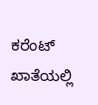ಕರೆಂಟ್ ಖಾತೆಯಲ್ಲಿ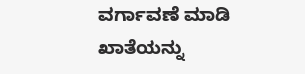ವರ್ಗಾವಣೆ ಮಾಡಿ ಖಾತೆಯನ್ನು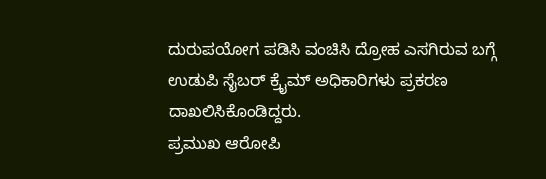ದುರುಪಯೋಗ ಪಡಿಸಿ ವಂಚಿಸಿ ದ್ರೋಹ ಎಸಗಿರುವ ಬಗ್ಗೆ ಉಡುಪಿ ಸೈಬರ್ ಕ್ರೈಮ್ ಅಧಿಕಾರಿಗಳು ಪ್ರಕರಣ ದಾಖಲಿಸಿಕೊಂಡಿದ್ದರು.
ಪ್ರಮುಖ ಆರೋಪಿ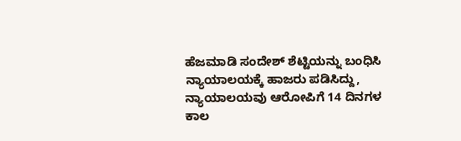ಹೆಜಮಾಡಿ ಸಂದೇಶ್ ಶೆಟ್ಟಿಯನ್ನು ಬಂಧಿಸಿ ನ್ಯಾಯಾಲಯಕ್ಕೆ ಹಾಜರು ಪಡಿಸಿದ್ದು, ನ್ಯಾಯಾಲಯವು ಆರೋಪಿಗೆ 14 ದಿನಗಳ ಕಾಲ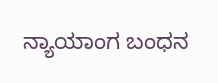ನ್ಯಾಯಾಂಗ ಬಂಧನ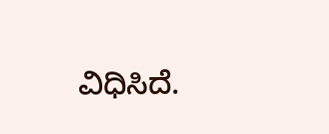ವಿಧಿಸಿದೆ.